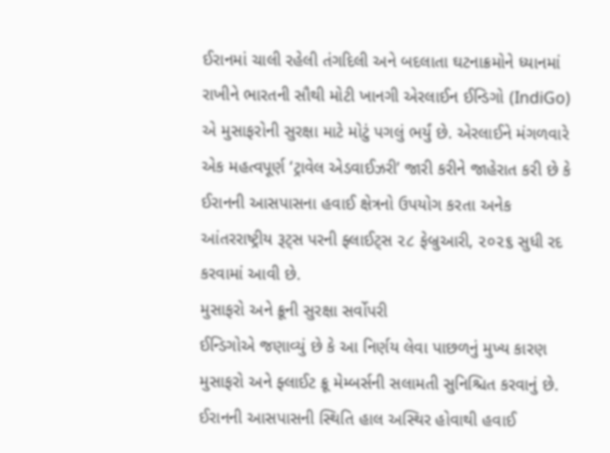ઈરાનમાં ચાલી રહેલી તંગદિલી અને બદલાતા ઘટનાક્રમોને ધ્યાનમાં રાખીને ભારતની સૌથી મોટી ખાનગી એરલાઈન ઈન્ડિગો (IndiGo) એ મુસાફરોની સુરક્ષા માટે મોટું પગલું ભર્યું છે. એરલાઈને મંગળવારે એક મહત્વપૂર્ણ ‘ટ્રાવેલ એડવાઈઝરી’ જારી કરીને જાહેરાત કરી છે કે ઈરાનની આસપાસના હવાઈ ક્ષેત્રનો ઉપયોગ કરતા અનેક આંતરરાષ્ટ્રીય રૂટ્સ પરની ફ્લાઈટ્સ ૨૮ ફેબ્રુઆરી, ૨૦૨૬ સુધી રદ કરવામાં આવી છે.
મુસાફરો અને ક્રૂની સુરક્ષા સર્વોપરી
ઈન્ડિગોએ જણાવ્યું છે કે આ નિર્ણય લેવા પાછળનું મુખ્ય કારણ મુસાફરો અને ફ્લાઈટ ક્રૂ મેમ્બર્સની સલામતી સુનિશ્ચિત કરવાનું છે. ઈરાનની આસપાસની સ્થિતિ હાલ અસ્થિર હોવાથી હવાઈ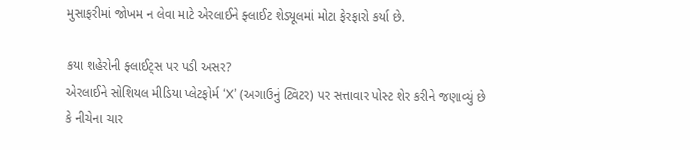મુસાફરીમાં જોખમ ન લેવા માટે એરલાઈને ફ્લાઈટ શેડ્યૂલમાં મોટા ફેરફારો કર્યા છે.

કયા શહેરોની ફ્લાઈટ્સ પર પડી અસર?
એરલાઈને સોશિયલ મીડિયા પ્લેટફોર્મ ‘X’ (અગાઉનું ટ્વિટર) પર સત્તાવાર પોસ્ટ શેર કરીને જણાવ્યું છે કે નીચેના ચાર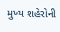મુખ્ય શહેરોની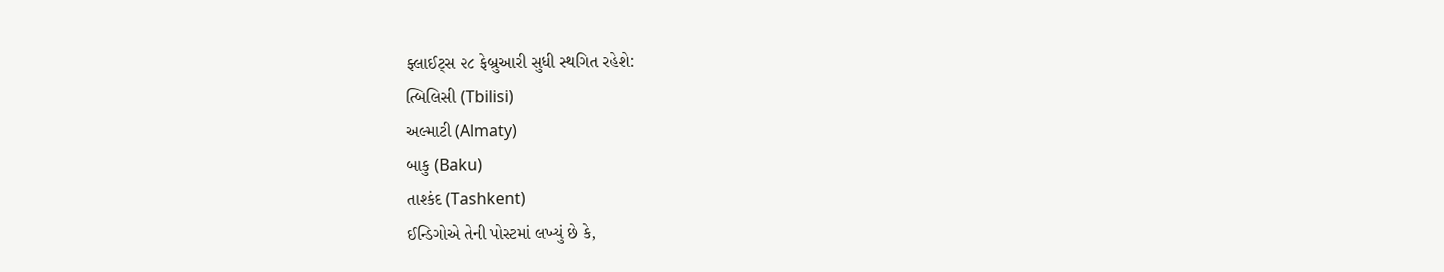ફ્લાઈટ્સ ૨૮ ફેબ્રુઆરી સુધી સ્થગિત રહેશે:
ત્બિલિસી (Tbilisi)
અલ્માટી (Almaty)
બાકુ (Baku)
તાશ્કંદ (Tashkent)
ઈન્ડિગોએ તેની પોસ્ટમાં લખ્યું છે કે,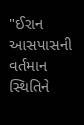"ઈરાન આસપાસની વર્તમાન સ્થિતિને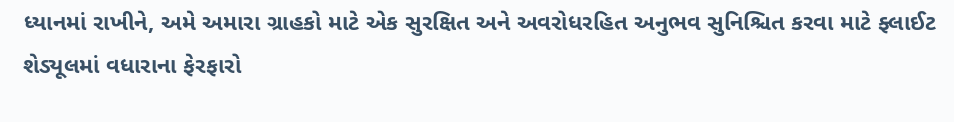ધ્યાનમાં રાખીને, અમે અમારા ગ્રાહકો માટે એક સુરક્ષિત અને અવરોધરહિત અનુભવ સુનિશ્ચિત કરવા માટે ફ્લાઈટ શેડ્યૂલમાં વધારાના ફેરફારો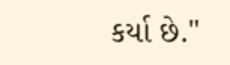કર્યા છે."